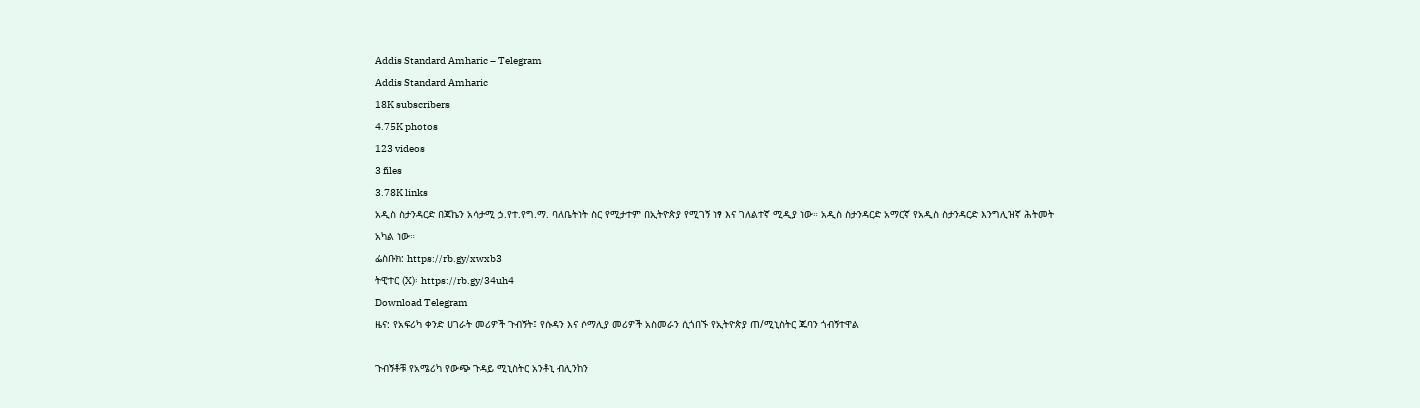Addis Standard Amharic – Telegram
Addis Standard Amharic
18K subscribers
4.75K photos
123 videos
3 files
3.78K links
አዲስ ስታንዳርድ በጃኬን አሳታሚ ኃ.የተ.የግ.ማ. ባለቤትነት ስር የሚታተም በኢትዮጵያ የሚገኝ ነፃ እና ገለልተኛ ሚዲያ ነው። አዲስ ስታንዳርድ አማርኛ የአዲስ ስታንዳርድ እንግሊዝኛ ሕትመት አካል ነው።
ፌስቡክ: https://rb.gy/xwxb3
ትዊተር (X)፡ https://rb.gy/34uh4
Download Telegram
ዜና: የአፍሪካ ቀንድ ሀገራት መሪዎች ጉብኝት፤ የሱዳን እና ሶማሊያ መሪዎች አስመራን ሲጎበኙ የኢትዮጵያ ጠ/ሚኒስትር ጁባን ጎብኝተዋል

ጉብኝቶቹ የአሜሪካ የውጭ ጉዳይ ሚኒስትር አንቶኒ ብሊንከን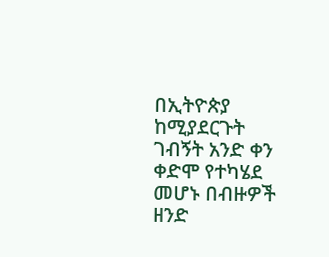በኢትዮጵያ ከሚያደርጉት ገብኝት አንድ ቀን ቀድሞ የተካሄደ መሆኑ በብዙዎች ዘንድ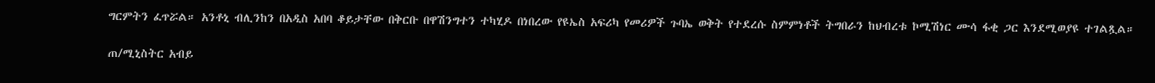ግርምትን ፈጥሯል። አንቶኒ ብሊንከን በአዲስ አበባ ቆይታቸው በቅርቡ በዋሽንግተን ተካሂዶ በነበረው የዩኤስ አፍሪካ የመሪዎች ጉባኤ ወቅት የተደረሱ ስምምነቶች ትግበራን ከህብረቱ ኮሚሽነር ሙሳ ፋቂ ጋር እንደሚወያዩ ተገልጿል።

ጠ/ሚኒስትር አብይ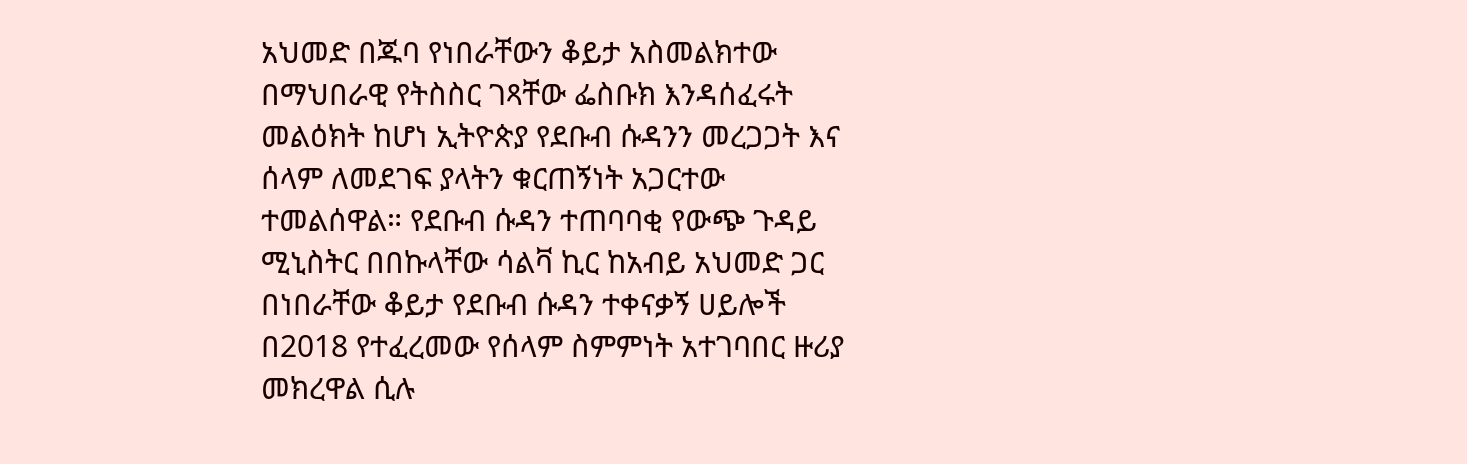አህመድ በጁባ የነበራቸውን ቆይታ አስመልክተው በማህበራዊ የትስስር ገጻቸው ፌስቡክ እንዳሰፈሩት መልዕክት ከሆነ ኢትዮጵያ የደቡብ ሱዳንን መረጋጋት እና ሰላም ለመደገፍ ያላትን ቁርጠኝነት አጋርተው ተመልሰዋል። የደቡብ ሱዳን ተጠባባቂ የውጭ ጉዳይ ሚኒስትር በበኩላቸው ሳልቫ ኪር ከአብይ አህመድ ጋር በነበራቸው ቆይታ የደቡብ ሱዳን ተቀናቃኝ ሀይሎች በ2018 የተፈረመው የሰላም ስምምነት አተገባበር ዙሪያ መክረዋል ሲሉ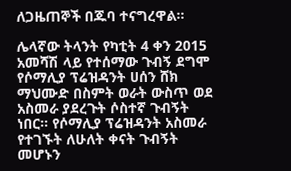ለጋዜጠኞች በጁባ ተናግረዋል።

ሌላኛው ትላንት የካቲት 4 ቀን 2015 አመሻሽ ላይ የተሰማው ጉብኝ ደግሞ የሶማሊያ ፕሬዝዳንት ሀሰን ሸክ ማህሙድ በስምት ወራት ውስጥ ወደ አስመራ ያደረጉት ሶስተኛ ጉብኝት ነበር። የሶማሊያ ፕሬዝዳንት አስመራ የተገኙት ለሁለት ቀናት ጉብኝት መሆኑን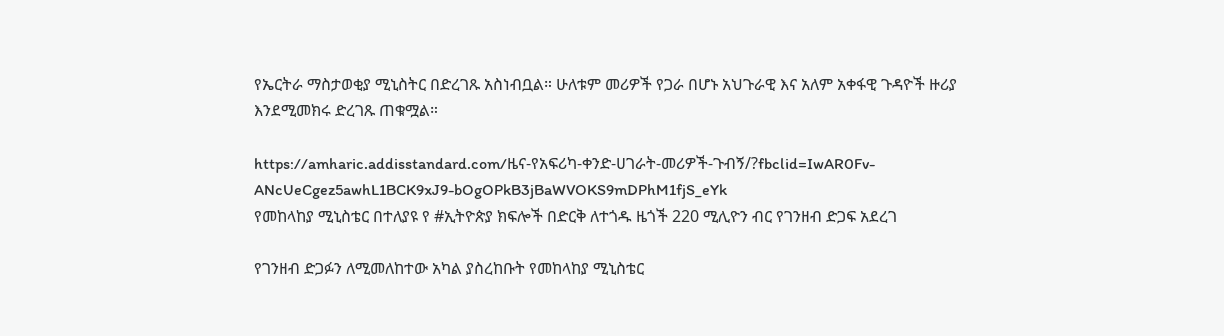የኤርትራ ማስታወቂያ ሚኒስትር በድረገጹ አስነብቧል። ሁለቱም መሪዎች የጋራ በሆኑ አህጉራዊ እና አለም አቀፋዊ ጉዳዮች ዙሪያ እንደሚመክሩ ድረገጹ ጠቁሟል።

https://amharic.addisstandard.com/ዜና-የአፍሪካ-ቀንድ-ሀገራት-መሪዎች-ጉብኝ/?fbclid=IwAR0Fv-ANcUeCgez5awhL1BCK9xJ9-bOgOPkB3jBaWVOKS9mDPhM1fjS_eYk
የመከላከያ ሚኒስቴር በተለያዩ የ #ኢትዮጵያ ክፍሎች በድርቅ ለተጎዱ ዜጎች 220 ሚሊዮን ብር የገንዘብ ድጋፍ አደረገ

የገንዘብ ድጋፉን ለሚመለከተው አካል ያስረከቡት የመከላከያ ሚኒስቴር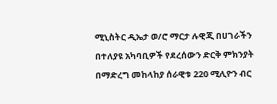ሚኒስትር ዲኤታ ወ/ሮ ማርታ ሉዊጂ በሀገራችን በተለያዩ አካባቢዎች የደረሰውን ድርቅ ምክንያት በማድረግ መከላከያ ሰራዊቱ 220 ሚሊዮን ብር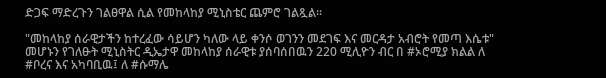ድጋፍ ማድረጉን ገልፀዋል ሲል የመከላከያ ሚኒስቴር ጨምሮ ገልጿል።

"መከላከያ ሰራዊታችን ከተረፈው ሳይሆን ካለው ላይ ቀንሶ ወገንን መደገፍ እና መርዳታ አብሮት የመጣ እሴቱ" መሆኑን የገለፁት ሚኒስትር ዲኤታዋ መከላከያ ሰራዊቱ ያሰባሰበዉን 220 ሚሊዮን ብር በ #ኦሮሚያ ክልል ለ #ቦረና እና አካባቢዉ፤ ለ #ሱማሌ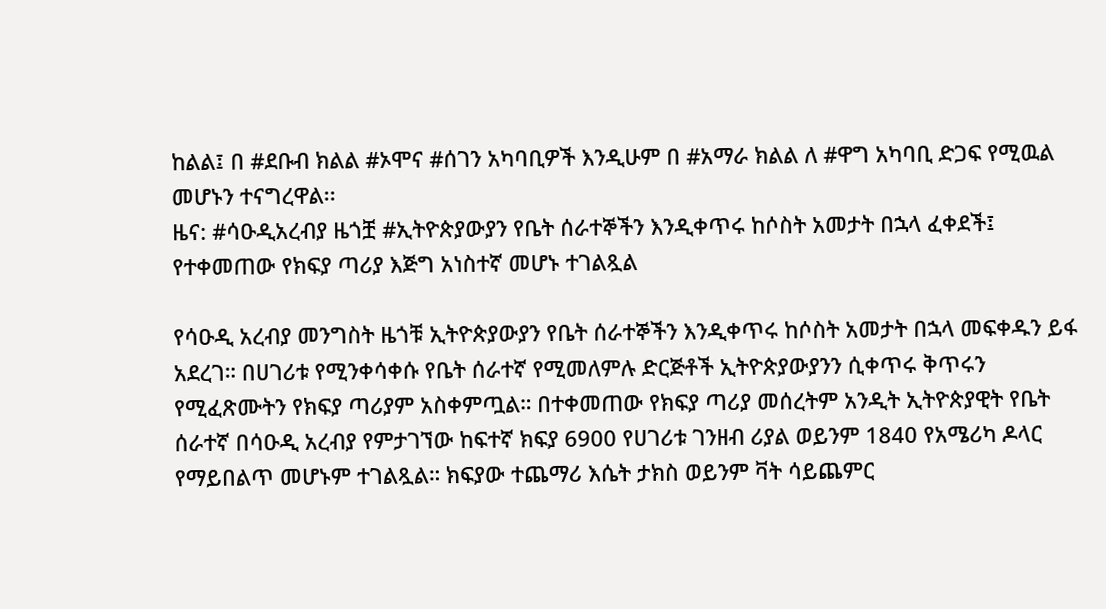ከልል፤ በ #ደቡብ ክልል #ኦሞና #ሰገን አካባቢዎች እንዲሁም በ #አማራ ክልል ለ #ዋግ አካባቢ ድጋፍ የሚዉል መሆኑን ተናግረዋል፡፡
ዜና: #ሳዑዲአረብያ ዜጎቿ #ኢትዮጵያውያን የቤት ሰራተኞችን እንዲቀጥሩ ከሶስት አመታት በኋላ ፈቀደች፤ የተቀመጠው የክፍያ ጣሪያ እጅግ አነስተኛ መሆኑ ተገልጿል

የሳዑዲ አረብያ መንግስት ዜጎቹ ኢትዮጵያውያን የቤት ሰራተኞችን እንዲቀጥሩ ከሶስት አመታት በኋላ መፍቀዱን ይፋ አደረገ። በሀገሪቱ የሚንቀሳቀሱ የቤት ሰራተኛ የሚመለምሉ ድርጅቶች ኢትዮጵያውያንን ሲቀጥሩ ቅጥሩን የሚፈጽሙትን የክፍያ ጣሪያም አስቀምጧል። በተቀመጠው የክፍያ ጣሪያ መሰረትም አንዲት ኢትዮጵያዊት የቤት ሰራተኛ በሳዑዲ አረብያ የምታገኘው ከፍተኛ ክፍያ 6900 የሀገሪቱ ገንዘብ ሪያል ወይንም 1840 የአሜሪካ ዶላር የማይበልጥ መሆኑም ተገልጿል። ክፍያው ተጨማሪ እሴት ታክስ ወይንም ቫት ሳይጨምር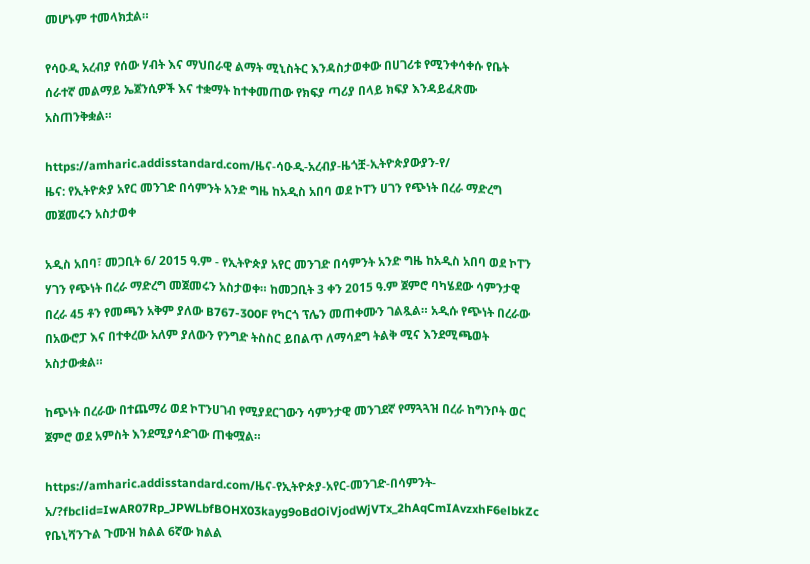መሆኑም ተመላክቷል።

የሳዑዲ አረብያ የሰው ሃብት እና ማህበራዊ ልማት ሚኒስትር እንዳስታወቀው በሀገሪቱ የሚንቀሳቀሱ የቤት ሰራተኛ መልማይ ኤጀንሲዎች እና ተቋማት ከተቀመጠው የክፍያ ጣሪያ በላይ ክፍያ እንዳይፈጽሙ አስጠንቅቋል።

https://amharic.addisstandard.com/ዜና-ሳዑዲ-አረብያ-ዜጎቿ-ኢትዮጵያውያን-የ/
ዜና: የኢትዮጵያ አየር መንገድ በሳምንት አንድ ግዜ ከአዲስ አበባ ወደ ኮፐን ሀገን የጭነት በረራ ማድረግ መጀመሩን አስታወቀ

አዲስ አበባ፣ መጋቢት 6/ 2015 ዓ.ም - የኢትዮጵያ አየር መንገድ በሳምንት አንድ ግዜ ከአዲስ አበባ ወደ ኮፐን ሃገን የጭነት በረራ ማድረግ መጀመሩን አስታወቀ። ከመጋቢት 3 ቀን 2015 ዓ.ም ጀምሮ ባካሄደው ሳምንታዊ በረራ 45 ቶን የመጫን አቅም ያለው B767-300F የካርጎ ፕሌን መጠቀሙን ገልጿል። አዲሱ የጭነት በረራው በአውሮፓ እና በተቀረው አለም ያለውን የንግድ ትስስር ይበልጥ ለማሳደግ ትልቅ ሚና እንደሚጫወት አስታውቋል።

ከጭነት በረራው በተጨማሪ ወደ ኮፐንሀገብ የሚያደርገውን ሳምንታዊ መንገደኛ የማጓጓዝ በረራ ከግንቦት ወር ጀምሮ ወደ አምስት እንደሚያሳድገው ጠቁሟል።

https://amharic.addisstandard.com/ዜና-የኢትዮጵያ-አየር-መንገድ-በሳምንት-አ/?fbclid=IwAR07Rp_JPWLbfBOHX03kayg9oBdOiVjodWjVTx_2hAqCmIAvzxhF6elbkZc
የቤኒሻንጉል ጉሙዝ ክልል 6ኛው ክልል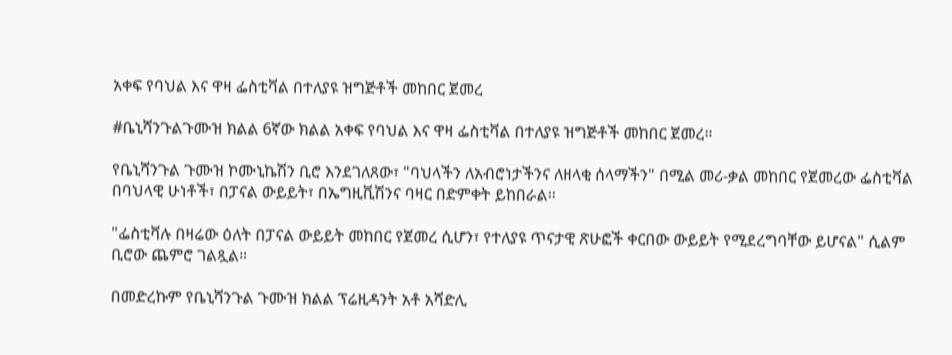አቀፍ የባህል እና ዋዛ ፌስቲቫል በተለያዩ ዝግጅቶች መከበር ጀመረ

#ቤኒሻንጉልጉሙዝ ክልል 6ኛው ክልል አቀፍ የባህል እና ዋዛ ፌስቲቫል በተለያዩ ዝግጅቶች መከበር ጀመረ።

የቤኒሻንጉል ጉሙዝ ኮሙኒኬሽን ቢሮ እንደገለጸው፣ "ባህላችን ለአብሮነታችንና ለዘላቂ ሰላማችን" በሚል መሪ-ቃል መከበር የጀመረው ፌስቲቫል በባህላዊ ሁነቶች፣ በፓናል ውይይት፣ በኤግዚቪሽንና ባዛር በድምቀት ይከበራል።

"ፌስቲቫሉ በዛሬው ዕለት በፓናል ውይይት መከበር የጀመረ ሲሆን፣ የተለያዩ ጥናታዊ ጽሁፎች ቀርበው ውይይት የሚደረግባቸው ይሆናል" ሲልም ቢሮው ጨምሮ ገልጿል።

በመድረኩም የቤኒሻንጉል ጉሙዝ ክልል ፕሬዚዳንት አቶ አሻድሊ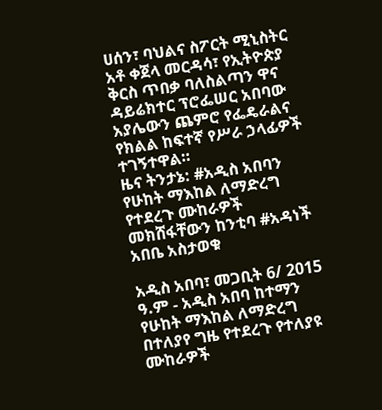ሀሰን፣ ባህልና ስፖርት ሚኒስትር አቶ ቀጀላ መርዳሳ፣ የኢትዮጵያ ቅርስ ጥበቃ ባለስልጣን ዋና ዳይሬክተር ፕሮፌሠር አበባው አያሌውን ጨምሮ የፌዴራልና የክልል ከፍተኛ የሥራ ኃላፊዎች ተገኝተዋል።
ዜና ትንታኔ: #አዲስ አበባን የሁከት ማእከል ለማድረግ የተደረጉ ሙከራዎች መክሸፋቸውን ከንቲባ #አዳነች አበቤ አስታወቁ

አዲስ አበባ፣ መጋቢት 6/ 2015 ዓ.ም - አዲስ አበባ ከተማን የሁከት ማእከል ለማድረግ በተለያየ ግዜ የተደረጉ የተለያዩ ሙከራዎች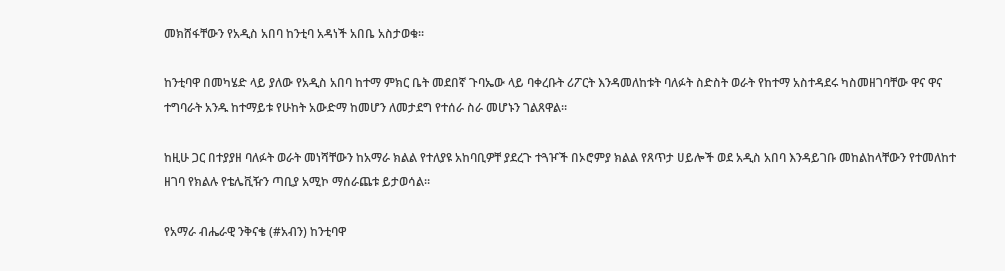መክሸፋቸውን የአዲስ አበባ ከንቲባ አዳነች አበቤ አስታወቁ፡፡

ከንቲባዋ በመካሄድ ላይ ያለው የአዲስ አበባ ከተማ ምክር ቤት መደበኛ ጉባኤው ላይ ባቀረቡት ሪፖርት እንዳመለከቱት ባለፉት ስድስት ወራት የከተማ አስተዳደሩ ካስመዘገባቸው ዋና ዋና ተግባራት አንዱ ከተማይቱ የሁከት አውድማ ከመሆን ለመታደግ የተሰራ ስራ መሆኑን ገልጸዋል።

ከዚሁ ጋር በተያያዘ ባለፉት ወራት መነሻቸውን ከአማራ ክልል የተለያዩ አከባቢዎቸ ያደረጉ ተጓዦች በኦሮምያ ክልል የጸጥታ ሀይሎች ወደ አዲስ አበባ እንዳይገቡ መከልከላቸውን የተመለከተ ዘገባ የክልሉ የቴሌቪዥን ጣቢያ አሚኮ ማሰራጨቱ ይታወሳል።

የአማራ ብሔራዊ ንቅናቄ (#አብን) ከንቲባዋ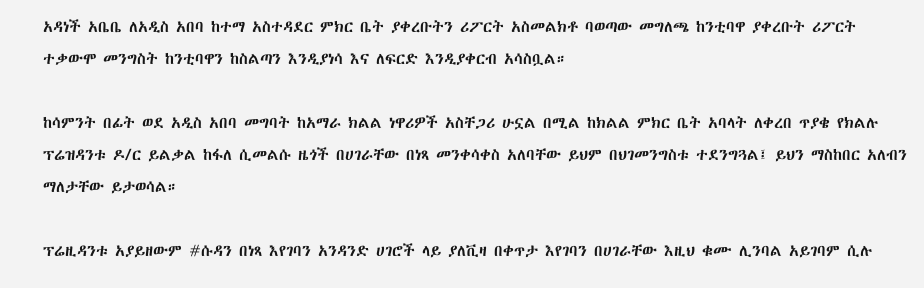አዳነች አቤቤ ለአዲስ አበባ ከተማ አስተዳደር ምክር ቤት ያቀረቡትን ሪፖርት አስመልክቶ ባወጣው መግለጫ ከንቲባዋ ያቀረቡት ሪፖርት ተቃውሞ መንግስት ከንቲባዋን ከስልጣን እንዲያነሳ እና ለፍርድ እንዲያቀርብ አሳስቧል።

ከሳምንት በፊት ወደ አዲስ አበባ መግባት ከአማራ ክልል ነዋሪዎች አስቸጋሪ ሁኗል በሚል ከክልል ምክር ቤት አባላት ለቀረበ ጥያቄ የክልሉ ፕሬዝዳንቱ ዶ/ር ይልቃል ከፋለ ሲመልሱ ዜጎች በሀገራቸው በነጻ መንቀሳቀስ አለባቸው ይህም በህገመንግስቱ ተደንግጓል፤ ይህን ማስከበር አለብን ማለታቸው ይታወሳል።

ፕሬዚዳንቱ አያይዘውም #ሱዳን በነጻ እየገባን አንዳንድ ሀገሮች ላይ ያለቪዛ በቀጥታ እየገባን በሀገራቸው እዚህ ቁሙ ሊንባል አይገባም ሲሉ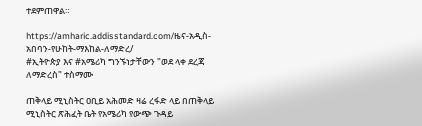ተደምጠዋል።

https://amharic.addisstandard.com/ዜና-አዲስ-አበባን-የሁከት-ማእከል-ለማድረ/
#ኢትዮጵያ እና #አሜሪካ ግንኙነታቸውን "ወደ ላቀ ደረጃ ለማድረስ" ተስማሙ

ጠቅላይ ሚኒስትር ዐቢይ አሕመድ ዛሬ ረፋድ ላይ በጠቅላይ ሚኒስትር ጽሕፈት ቤት የአሜሪካ የውጭ ጉዳይ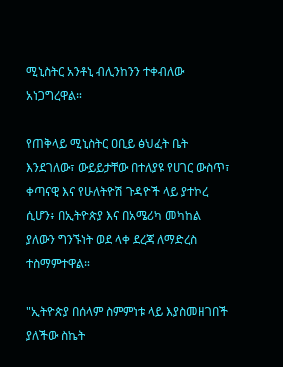ሚኒስትር አንቶኒ ብሊንከንን ተቀብለው አነጋግረዋል።

የጠቅላይ ሚኒስትር ዐቢይ ፅህፈት ቤት እንደገለው፣ ውይይታቸው በተለያዩ የሀገር ውስጥ፣ ቀጣናዊ እና የሁለትዮሽ ጉዳዮች ላይ ያተኮረ ሲሆን፥ በኢትዮጵያ እና በአሜሪካ መካከል ያለውን ግንኙነት ወደ ላቀ ደረጃ ለማድረስ ተስማምተዋል።

"ኢትዮጵያ በሰላም ስምምነቱ ላይ እያስመዘገበች ያለችው ስኬት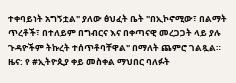ተቀባይነት አግኝቷል" ያለው ፅህፈት ቤት "በኢኮኖሚው፣ በልማት ጥረቶች፣ በተለይም በግብርና እና በቀጣናዊ መረጋጋት ላይ ያሉ ጉዳዮችም ትኩረት ተሰጥቶባቸዋል" በማለት ጨምሮ ገልጿል።
ዜና: የ #ኢትዮጲያ ቀይ መስቀል ማህበር ባለፉት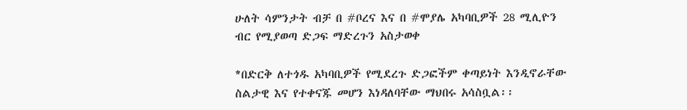ሁለት ሳምንታት ብቻ በ #ቦረና እና በ #ሞያሌ አካባቢዎች 28 ሚሊዮን ብር የሚያወጣ ድጋፍ ማድረጉን አስታወቀ

*በድርቅ ለተጎዱ አካባቢዎች የሚደረጉ ድጋፎችም ቀጣይነት እንዲኖራቸው ስልታዊ እና የተቀናጁ መሆን እነዳለባቸው ማህበሩ አሳስቧል፡፡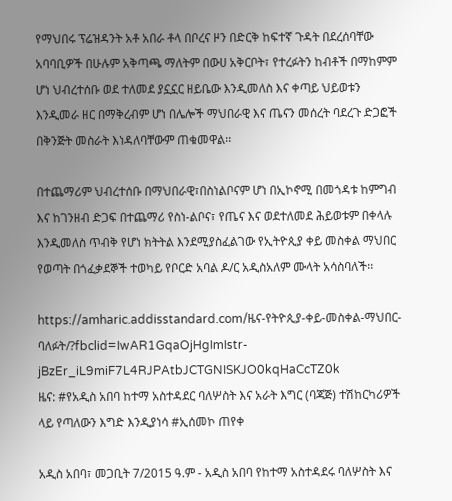የማህበሩ ፕሬዝዳንት አቶ አበራ ቶላ በቦረና ዞን በድርቅ ከፍተኛ ጉዳት በደረሰባቸው አባባቢዎች በሁሉም አቅጣጫ ማለትም በውሀ አቅርቦት፣ የተረፉትን ከብቶች በማከምም ሆነ ህብረተሰቡ ወደ ተለመደ ያኗኗር ዘይቤው እንዲመለስ እና ቀጣይ ህይወቱን እንዲመራ ዘር በማቅረብም ሆነ በሌሎች ማህበራዊ እና ጤናን መሰረት ባደረጉ ድጋፎች በቅንጅት መስራት እነዳለባቸውም ጠቁመዋል፡፡

በተጨማሪም ህብረተሰቡ በማህበራዊ፣በስነልቦናም ሆነ በኢኮኖሚ በመጎዳቱ ከምግብ እና ከገንዘብ ድጋፍ በተጨማሪ የስነ-ልቦና፣ የጤና እና ወደተለመደ ሕይወቱም በቀላሉ እንዲመለስ ጥብቅ የሆነ ክትትል እንደሚያስፈልገው የኢትዮጲያ ቀይ መስቀል ማህበር የወጣት በጎፈቃደኞች ተወካይ የቦርድ አባል ዶ/ር አዲስአለም ሙላት አሳስባለች፡፡

https://amharic.addisstandard.com/ዜና-የትዮጲያ-ቀይ-መስቀል-ማህበር-ባለፉት/?fbclid=IwAR1GqaOjHgImIstr-jBzEr_iL9miF7L4RJPAtbJCTGNISKJO0kqHaCcTZ0k
ዜና: #የአዲስ አበባ ከተማ አስተዳደር ባለሦስት እና አራት እግር (ባጃጅ) ተሽከርካሪዎች ላይ የጣለውን እግድ እንዲያነሳ #ኢሰመኮ ጠየቀ

አዲስ አበባ፣ መጋቢት 7/2015 ዓ.ም - አዲስ አበባ የከተማ አስተዳደሩ ባለሦስት እና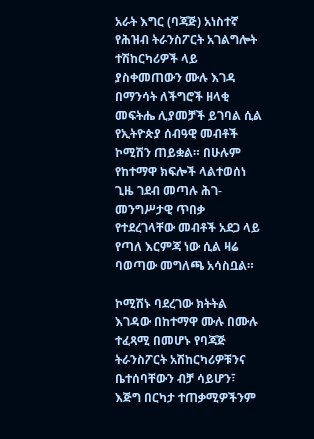አራት እግር (ባጃጅ) አነስተኛ የሕዝብ ትራንስፖርት አገልግሎት ተሽከርካሪዎች ላይ ያስቀመጠውን ሙሉ እገዳ በማንሳት ለችግሮች ዘላቂ መፍትሔ ሊያመቻች ይገባል ሲል የኢትዮጵያ ሰብዓዊ መብቶች ኮሚሽን ጠይቋል። በሁሉም የከተማዋ ክፍሎች ላልተወሰነ ጊዜ ገደብ መጣሉ ሕገ-መንግሥታዊ ጥበቃ የተደረገላቸው መብቶች አደጋ ላይ የጣለ እርምጃ ነው ሲል ዛሬ ባወጣው መግለጫ አሳስቧል።

ኮሚሽኑ ባደረገው ክትትል እገዳው በከተማዋ ሙሉ በሙሉ ተፈጻሚ በመሆኑ የባጃጅ ትራንስፖርት አሽከርካሪዎቹንና ቤተሰባቸውን ብቻ ሳይሆን፣ እጅግ በርካታ ተጠቃሚዎችንም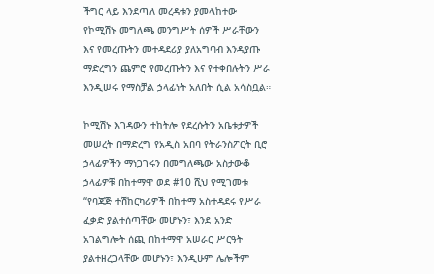ችግር ላይ እንደጣለ መረዳቱን ያመላከተው የኮሚሽኑ መግለጫ መንግሥት ሰዎች ሥራቸውን እና የመረጡትን መተዳደሪያ ያለአግባብ እንዳያጡ ማድረግን ጨምሮ የመረጡትን እና የተቀበሉትን ሥራ እንዲሠሩ የማስቻል ኃላፊነት አለበት ሲል አሳስቧል።

ኮሚሽኑ እገዳውን ተከትሎ የደረሱትን አቤቱታዎች መሠረት በማድረግ የአዲስ አበባ የትራንስፖርት ቢሮ ኃላፊዎችን ማነጋገሩን በመግለጫው አስታውቆ ኃላፊዎቹ በከተማዋ ወደ #10 ሺህ የሚገመቱ “የባጃጅ ተሽከርካሪዎች በከተማ አስተዳደሩ የሥራ ፈቃድ ያልተሰጣቸው መሆኑን፣ እንደ አንድ አገልግሎት ሰጪ በከተማዋ አሠራር ሥርዓት ያልተዘረጋላቸው መሆኑን፣ እንዲሁም ሌሎችም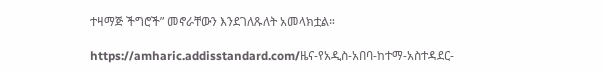ተዛማጅ ችግሮች” መኖራቸውን እንደገለጹለት አመላክቷል።

https://amharic.addisstandard.com/ዜና-የአዲስ-አበባ-ከተማ-አስተዳደር-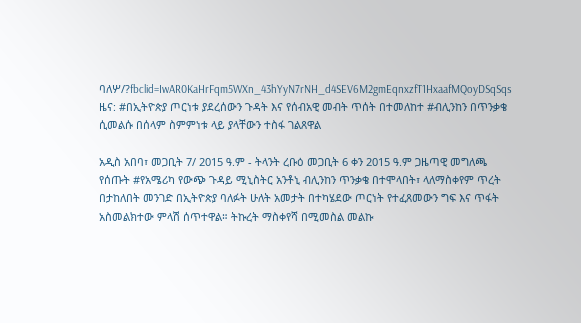ባለሦ/?fbclid=IwAR0KaHrFqm5WXn_43hYyN7rNH_d4SEV6M2gmEqnxzfT1HxaafMQoyDSqSqs
ዜና: #በኢትዮጵያ ጦርነቱ ያደረሰውን ጉዳት እና የሰብአዊ መብት ጥሰት በተመለከተ #ብሊንከን በጥንቃቄ ሲመልሱ በሰላም ስምምነቱ ላይ ያላቸውን ተስፋ ገልጸዋል

አዲስ አበባ፣ መጋቢት 7/ 2015 ዓ.ም - ትላንት ረቡዕ መጋቢት 6 ቀን 2015 ዓ.ም ጋዜጣዊ መግለጫ የሰጡት #የአሜሪካ የውጭ ጉዳይ ሚኒስትር አንቶኒ ብሊንከን ጥንቃቄ በተሞላበት፣ ላለማስቀየም ጥረት በታከለበት መንገድ በኢትዮጵያ ባለፉት ሁለት አመታት በተካሄደው ጦርነት የተፈጸመውን ግፍ እና ጥፋት አስመልክተው ምላሽ ሰጥተዋል። ትኩረት ማስቀየሻ በሚመስል መልኩ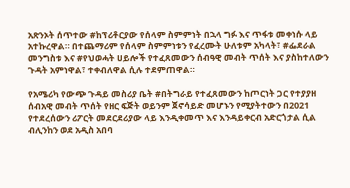አጽንኦት ሰጥተው #ከፕሪቶርያው የሰላም ስምምነት በኋላ ግፉ እና ጥፋቱ መቀነሱ ላይ አተኩረዋል። በተጨማሪም የሰላም ስምምነቱን የፈረሙት ሁለቱም አካላት፣ #ፌደራል መንግስቱ እና #የህወሓት ሀይሎች የተፈጸመውን ሰብዓዊ መብት ጥሰት እና ያስከተለውን ጉዳት አምነዋል፣ ተቀብለዋል ሲሉ ተደምጠዋል።

የአሜሪካ የውጭ ጉዳይ መስሪያ ቤት #በትግራይ የተፈጸመውን ከጦርነት ጋር የተያያዘ ሰብአዊ መብት ጥሰት የዘር ፍጅት ወይንም ጀኖሳይድ መሆኑን የሚያትተውን በ2021 የተደረሰውን ሪፖርት መደርደሪያው ላይ እንዲቀመጥ እና እንዳይቀርብ አድርጎታል ሲል ብሊንከን ወደ አዲስ አበባ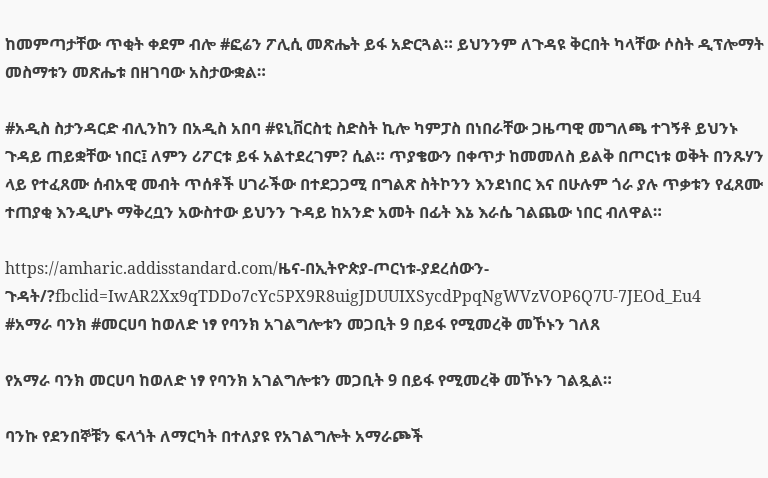ከመምጣታቸው ጥቂት ቀደም ብሎ #ፎሬን ፖሊሲ መጽሔት ይፋ አድርጓል። ይህንንም ለጉዳዩ ቅርበት ካላቸው ሶስት ዲፕሎማት መስማቱን መጽሔቱ በዘገባው አስታውቋል።

#አዲስ ስታንዳርድ ብሊንከን በአዲስ አበባ #ዩኒቨርስቲ ስድስት ኪሎ ካምፓስ በነበራቸው ጋዜጣዊ መግለጫ ተገኝቶ ይህንኑ ጉዳይ ጠይቋቸው ነበር፤ ለምን ሪፖርቱ ይፋ አልተደረገም? ሲል። ጥያቄውን በቀጥታ ከመመለስ ይልቅ በጦርነቱ ወቅት በንጹሃን ላይ የተፈጸሙ ሰብአዊ መብት ጥሰቶች ሀገራችው በተደጋጋሚ በግልጽ ስትኮንን እንደነበር እና በሁሉም ጎራ ያሉ ጥቃቱን የፈጸሙ ተጠያቂ እንዲሆኑ ማቅረቧን አውስተው ይህንን ጉዳይ ከአንድ አመት በፊት እኔ እራሴ ገልጨው ነበር ብለዋል።

https://amharic.addisstandard.com/ዜና-በኢትዮጵያ-ጦርነቱ-ያደረሰውን-ጉዳት/?fbclid=IwAR2Xx9qTDDo7cYc5PX9R8uigJDUUIXSycdPpqNgWVzVOP6Q7U-7JEOd_Eu4
#አማራ ባንክ #መርሀባ ከወለድ ነፃ የባንክ አገልግሎቱን መጋቢት 9 በይፋ የሚመረቅ መኾኑን ገለጸ

የአማራ ባንክ መርሀባ ከወለድ ነፃ የባንክ አገልግሎቱን መጋቢት 9 በይፋ የሚመረቅ መኾኑን ገልጿል።

ባንኩ የደንበኞቹን ፍላጎት ለማርካት በተለያዩ የአገልግሎት አማራጮች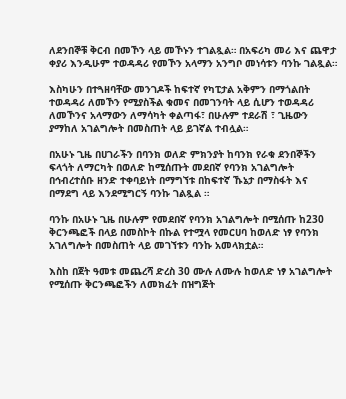ለደንበኞቹ ቅርብ በመኾን ላይ መኾኑን ተገልጿል። በአፍሪካ መሪ እና ጨዋታ ቀያሪ እንዲሁም ተወዳዳሪ የመኾን አላማን አንግቦ መነሳቱን ባንኩ ገልጿል።

እስካሁን በተጓዘባቸው መንገዶች ከፍተኛ የካፒታል አቅምን በማጎልበት ተወዳዳሪ ለመኾን የሚያስችል ቁመና በመገንባት ላይ ሲሆን ተወዳዳሪ ለመኾንና አላማውን ለማሳካት ቀልጣፋ፣ በሁሉም ተደራሽ ፣ ጊዜውን ያማከለ አገልግሎት በመስጠት ላይ ይገኛል ተብሏል።

በአሁኑ ጊዜ በሀገራችን በባንክ ወለድ ምክንያት ከባንክ የራቁ ደንበኞችን ፍላጎት ለማርካት በወለድ ከሚሰጡት መደበኛ የባንክ አገልግሎት በኅብረተሰቡ ዘንድ ተቀባይነት በማግኘቱ በከፍተኛ ኹኔታ በማስፋት እና በማደግ ላይ እንደሚግርኝ ባንኩ ገልጿል ።

ባንኩ በአሁኑ ጊዜ በሁሉም የመደበኛ የባንክ አገልግሎት በሚሰጡ ከ230 ቅርንጫፎች በላይ በመስኮት በኩል የተሟላ የመርሀባ ከወለድ ነፃ የባንክ አገለግሎት በመስጠት ላይ መገኘቱን ባንኩ አመላክቷል።

እስከ በጀት ዓመቱ መጨረሻ ድረስ 30 ሙሉ ለሙሉ ከወለድ ነፃ አገልግሎት የሚሰጡ ቅርንጫፎችን ለመክፈት በዝግጅት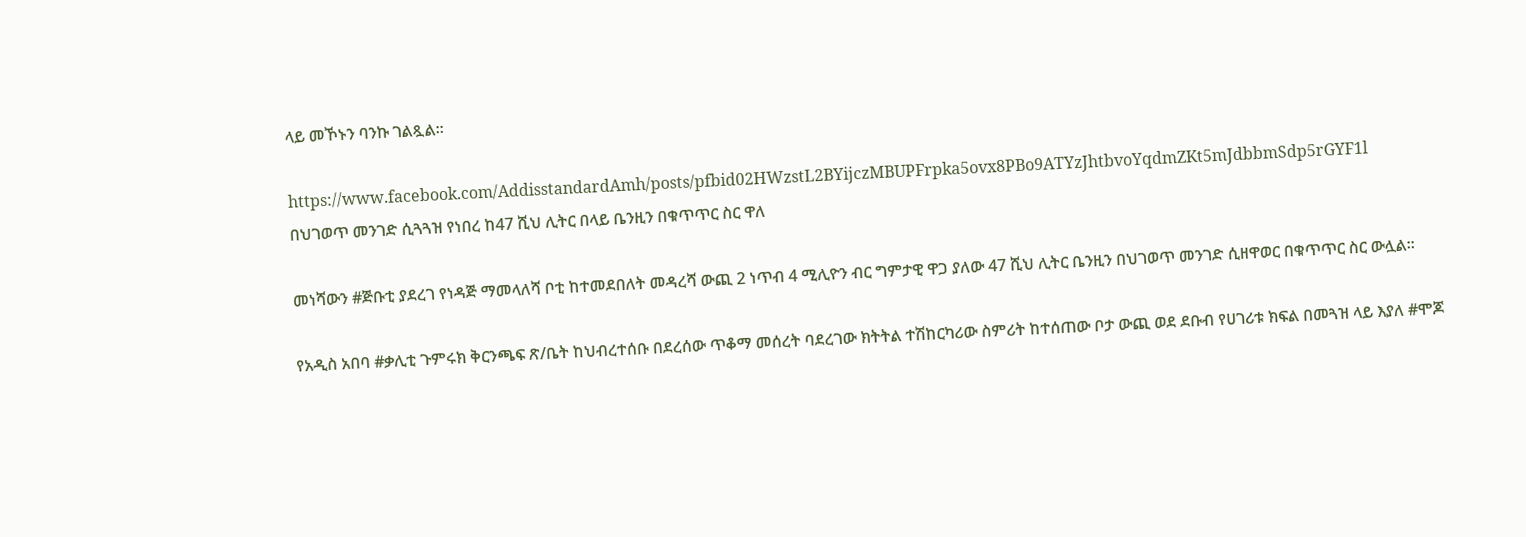ላይ መኾኑን ባንኩ ገልጿል።

https://www.facebook.com/AddisstandardAmh/posts/pfbid02HWzstL2BYijczMBUPFrpka5ovx8PBo9ATYzJhtbvoYqdmZKt5mJdbbmSdp5rGYF1l
በህገወጥ መንገድ ሲጓጓዝ የነበረ ከ47 ሺህ ሊትር በላይ ቤንዚን በቁጥጥር ስር ዋለ

መነሻውን #ጅቡቲ ያደረገ የነዳጅ ማመላለሻ ቦቲ ከተመደበለት መዳረሻ ውጪ 2 ነጥብ 4 ሚሊዮን ብር ግምታዊ ዋጋ ያለው 47 ሺህ ሊትር ቤንዚን በህገወጥ መንገድ ሲዘዋወር በቁጥጥር ስር ውሏል፡፡

የአዲስ አበባ #ቃሊቲ ጉምሩክ ቅርንጫፍ ጽ/ቤት ከህብረተሰቡ በደረሰው ጥቆማ መሰረት ባደረገው ክትትል ተሽከርካሪው ስምሪት ከተሰጠው ቦታ ውጪ ወደ ደቡብ የሀገሪቱ ክፍል በመጓዝ ላይ እያለ #ሞጆ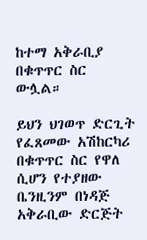ከተማ አቅራቢያ በቁጥጥር ስር ውሏል።

ይህን ህገወጥ ድርጊት የፈጸመው አሽከርካሪ በቁጥጥር ስር የዋለ ሲሆን የተያዘው ቤንዚንም በነዳጅ አቅራቢው ድርጅት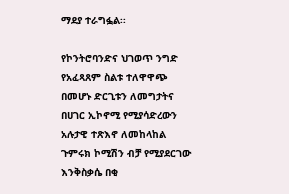ማደያ ተራግፏል፡፡

የኮንትሮባንድና ህገወጥ ንግድ የአፈጻጸም ስልቱ ተለዋዋጭ በመሆኑ ድርጊቱን ለመግታትና በሀገር ኢኮኖሚ የሚያሳድረውን አሉታዊ ተጽእኖ ለመከላከል ጉምሩክ ኮሚሽን ብቻ የሚያደርገው እንቅስቃሴ በቂ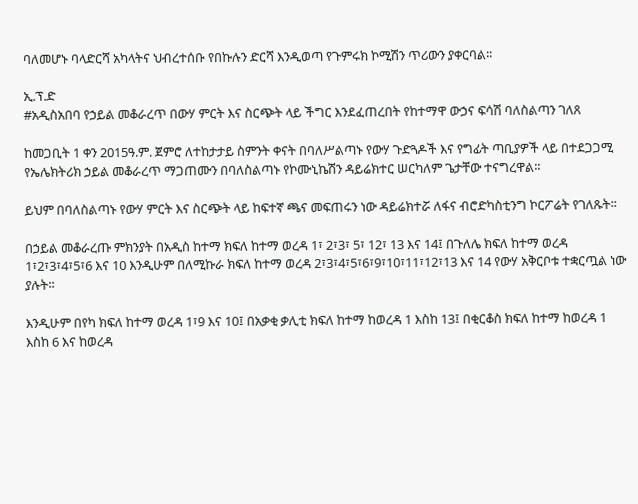ባለመሆኑ ባላድርሻ አካላትና ህብረተሰቡ የበኩሉን ድርሻ እንዲወጣ የጉምሩክ ኮሚሽን ጥሪውን ያቀርባል፡፡

ኢ.ፕ.ድ
#አዲስአበባ የኃይል መቆራረጥ በውሃ ምርት እና ስርጭት ላይ ችግር እንደፈጠረበት የከተማዋ ውኃና ፍሳሽ ባለስልጣን ገለጸ

ከመጋቢት 1 ቀን 2015ዓ.ም. ጀምሮ ለተከታታይ ስምንት ቀናት በባለሥልጣኑ የውሃ ጉድጓዶች እና የግፊት ጣቢያዎች ላይ በተደጋጋሚ የኤሌክትሪክ ኃይል መቆራረጥ ማጋጠሙን በባለስልጣኑ የኮሙኒኬሽን ዳይሬክተር ሠርካለም ጌታቸው ተናግረዋል፡፡

ይህም በባለስልጣኑ የውሃ ምርት እና ስርጭት ላይ ከፍተኛ ጫና መፍጠሩን ነው ዳይሬክተሯ ለፋና ብሮድካስቲንግ ኮርፖሬት የገለጹት፡፡

በኃይል መቆራረጡ ምክንያት በአዲስ ከተማ ክፍለ ከተማ ወረዳ 1፣ 2፣3፣ 5፣ 12፣ 13 እና 14፤ በጉለሌ ክፍለ ከተማ ወረዳ 1፣2፣3፣4፣5፣6 እና 10 እንዲሁም በለሚኩራ ክፍለ ከተማ ወረዳ 2፣3፣4፣5፣6፣9፣10፣11፣12፣13 እና 14 የውሃ አቅርቦቱ ተቋርጧል ነው ያሉት፡፡

እንዲሁም በየካ ክፍለ ከተማ ወረዳ 1፣9 እና 10፤ በአቃቂ ቃሊቲ ክፍለ ከተማ ከወረዳ 1 እስከ 13፤ በቂርቆስ ክፍለ ከተማ ከወረዳ 1 እስከ 6 እና ከወረዳ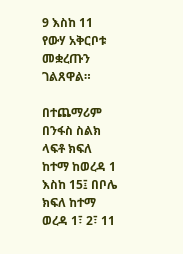9 እስከ 11 የውሃ አቅርቦቱ መቋረጡን ገልጸዋል።

በተጨማሪም በንፋስ ስልክ ላፍቶ ክፍለ ከተማ ከወረዳ 1 እስከ 15፤ በቦሌ ክፍለ ከተማ ወረዳ 1፣ 2፣ 11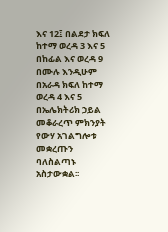እና 12፤ በልደታ ክፍለ ከተማ ወረዳ 3 እና 5 በከፊል እና ወረዳ 9 በሙሉ እንዲሁም በአራዳ ክፍለ ከተማ ወረዳ 4 እና 5 በኤሌክትሪክ ኃይል መቆራረጥ ምክንያት የውሃ አገልግሎቱ መቋረጡን ባለስልጣኑ አስታውቋል፡፡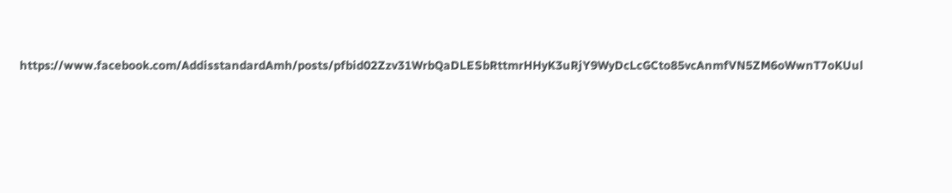https://www.facebook.com/AddisstandardAmh/posts/pfbid02Zzv31WrbQaDLESbRttmrHHyK3uRjY9WyDcLcGCto85vcAnmfVN5ZM6oWwnT7oKUul